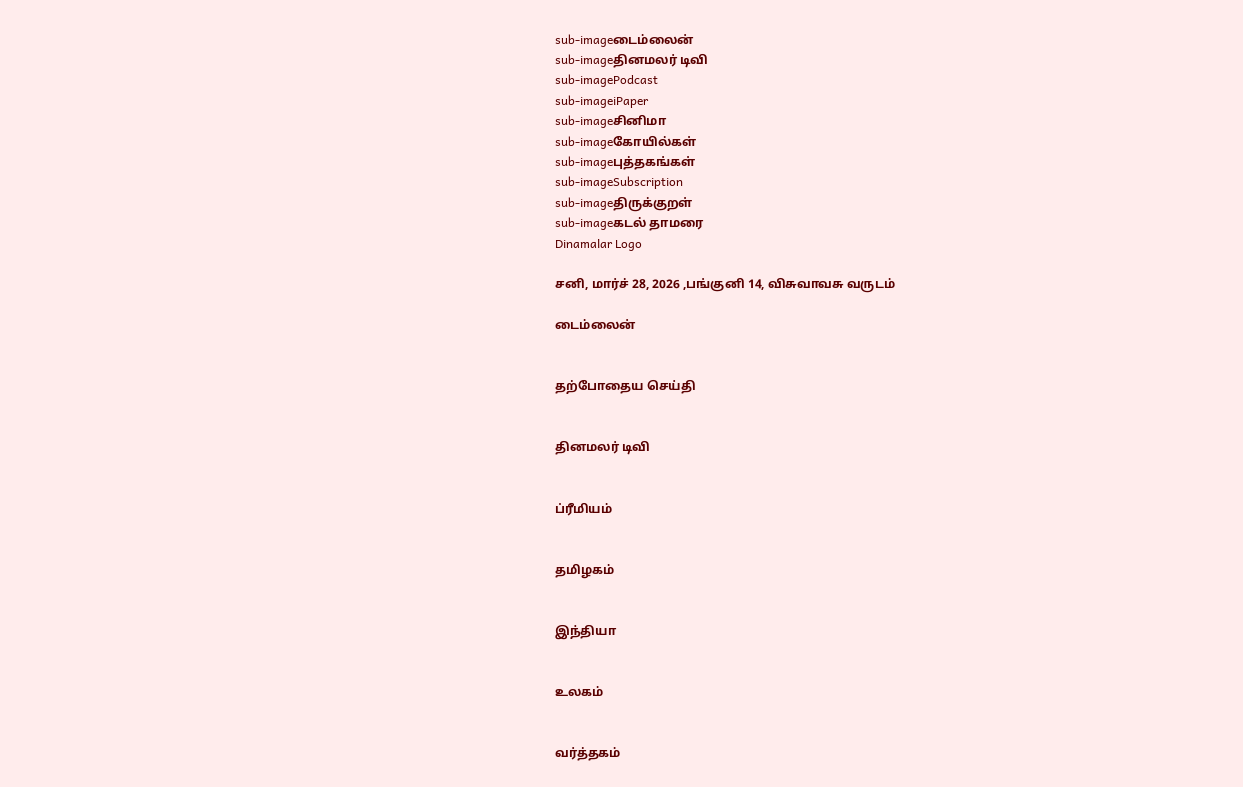sub-imageடைம்லைன்
sub-imageதினமலர் டிவி
sub-imagePodcast
sub-imageiPaper
sub-imageசினிமா
sub-imageகோயில்கள்
sub-imageபுத்தகங்கள்
sub-imageSubscription
sub-imageதிருக்குறள்
sub-imageகடல் தாமரை
Dinamalar Logo

சனி, மார்ச் 28, 2026 ,பங்குனி 14, விசுவாவசு வருடம்

டைம்லைன்


தற்போதைய செய்தி


தினமலர் டிவி


ப்ரீமியம்


தமிழகம்


இந்தியா


உலகம்


வர்த்தகம்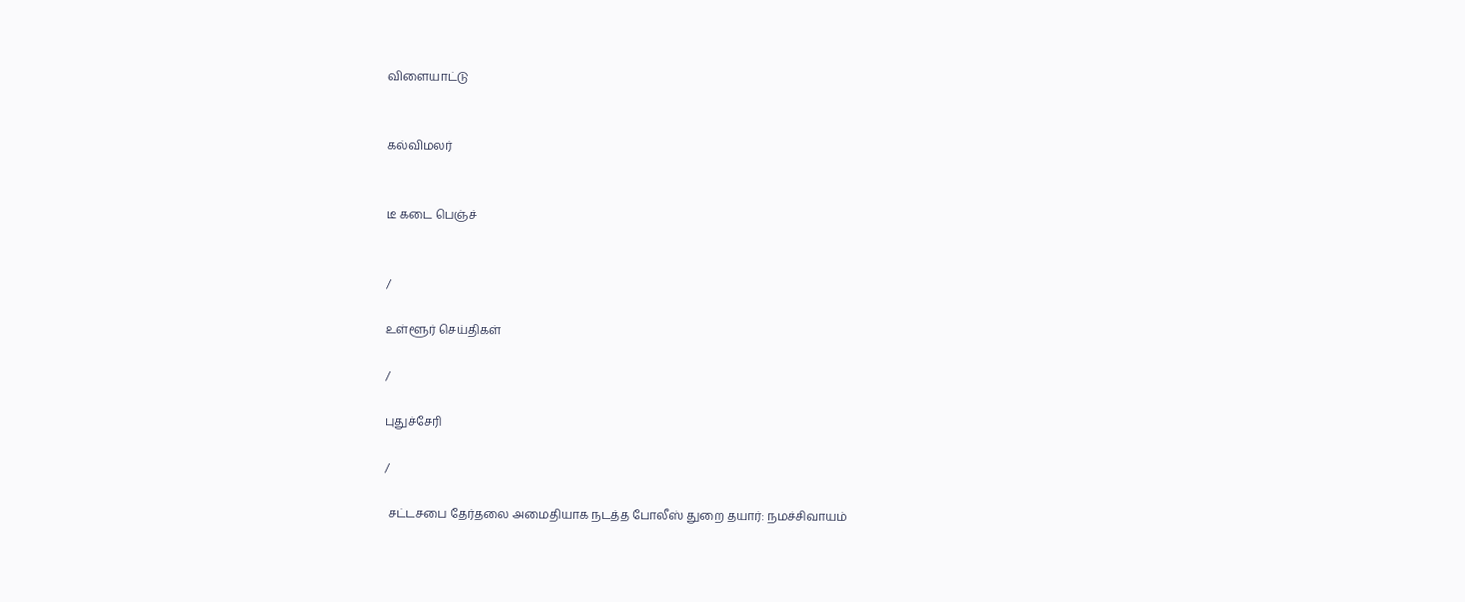விளையாட்டு


கல்விமலர்


டீ கடை பெஞ்ச்


/

உள்ளூர் செய்திகள்

/

புதுச்சேரி

/

 சட்டசபை தேர்தலை அமைதியாக நடத்த போலீஸ் துறை தயார்: நமச்சிவாயம்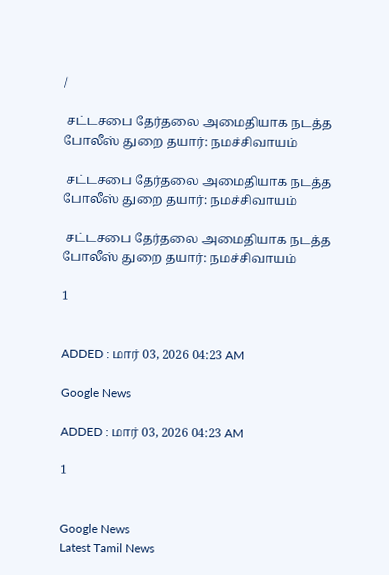/

 சட்டசபை தேர்தலை அமைதியாக நடத்த போலீஸ் துறை தயார்: நமச்சிவாயம்

 சட்டசபை தேர்தலை அமைதியாக நடத்த போலீஸ் துறை தயார்: நமச்சிவாயம்

 சட்டசபை தேர்தலை அமைதியாக நடத்த போலீஸ் துறை தயார்: நமச்சிவாயம்

1


ADDED : மார் 03, 2026 04:23 AM

Google News

ADDED : மார் 03, 2026 04:23 AM

1


Google News
Latest Tamil News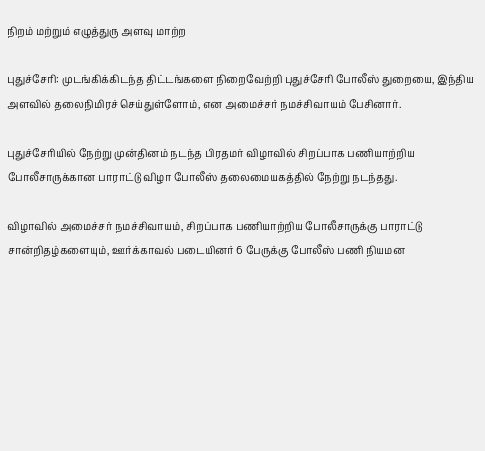நிறம் மற்றும் எழுத்துரு அளவு மாற்ற

புதுச்சேரி: முடங்கிக்கிடந்த திட்டங்களை நிறைவேற்றி புதுச்சேரி போலீஸ் துறையை, இந்திய அளவில் தலைநிமிரச் செய்துள்ளோம், என அமைச்சர் நமச்சிவாயம் பேசினார்.

புதுச்சேரியில் நேற்று முன்தினம் நடந்த பிரதமர் விழாவில் சிறப்பாக பணியாற்றிய போலீசாருக்கான பாராட்டு விழா போலீஸ் தலைமையகத்தில் நேற்று நடந்தது.

விழாவில் அமைச்சர் நமச்சிவாயம், சிறப்பாக பணியாற்றிய போலீசாருக்கு பாராட்டு சான்றிதழ்களையும், ஊர்க்காவல் படையினர் 6 பேருக்கு போலீஸ் பணி நியமன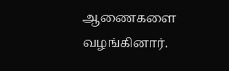ஆணைகளை வழங்கினார்.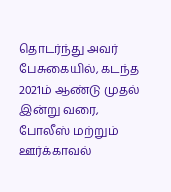தொடர்ந்து அவர் பேசுகையில், கடந்த 2021ம் ஆண்டு முதல் இன்று வரை, போலீஸ் மற்றும் ஊர்க்காவல்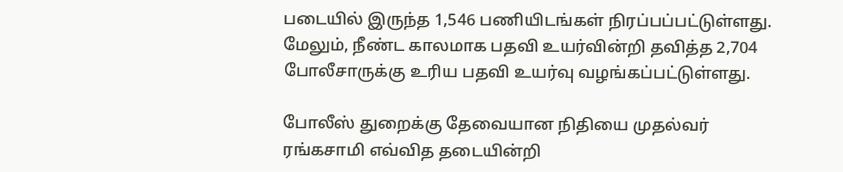படையில் இருந்த 1,546 பணியிடங்கள் நிரப்பப்பட்டுள்ளது. மேலும், நீண்ட காலமாக பதவி உயர்வின்றி தவித்த 2,704 போலீசாருக்கு உரிய பதவி உயர்வு வழங்கப்பட்டுள்ளது.

போலீஸ் துறைக்கு தேவையான நிதியை முதல்வர் ரங்கசாமி எவ்வித தடையின்றி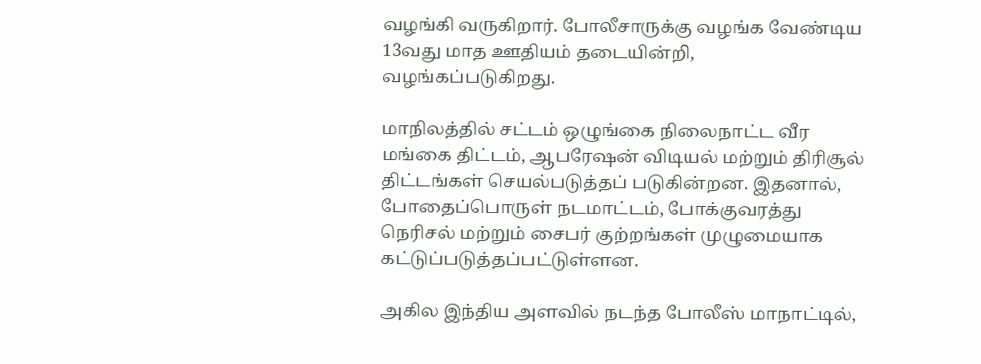வழங்கி வருகிறார். போலீசாருக்கு வழங்க வேண்டிய 13வது மாத ஊதியம் தடையின்றி, வழங்கப்படுகிறது.

மாநிலத்தில் சட்டம் ஒழுங்கை நிலைநாட்ட வீர மங்கை திட்டம், ஆபரேஷன் விடியல் மற்றும் திரிசூல் திட்டங்கள் செயல்படுத்தப் படுகின்றன. இதனால், போதைப்பொருள் நடமாட்டம், போக்குவரத்து நெரிசல் மற்றும் சைபர் குற்றங்கள் முழுமையாக கட்டுப்படுத்தப்பட்டுள்ளன.

அகில இந்திய அளவில் நடந்த போலீஸ் மாநாட்டில்,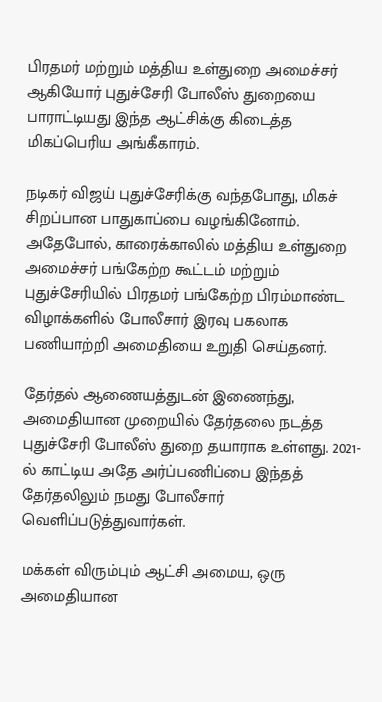பிரதமர் மற்றும் மத்திய உள்துறை அமைச்சர் ஆகியோர் புதுச்சேரி போலீஸ் துறையை பாராட்டியது இந்த ஆட்சிக்கு கிடைத்த மிகப்பெரிய அங்கீகாரம்.

நடிகர் விஜய் புதுச்சேரிக்கு வந்தபோது, மிகச் சிறப்பான பாதுகாப்பை வழங்கினோம். அதேபோல், காரைக்காலில் மத்திய உள்துறை அமைச்சர் பங்கேற்ற கூட்டம் மற்றும் புதுச்சேரியில் பிரதமர் பங்கேற்ற பிரம்மாண்ட விழாக்களில் போலீசார் இரவு பகலாக பணியாற்றி அமைதியை உறுதி செய்தனர்.

தேர்தல் ஆணையத்துடன் இணைந்து, அமைதியான முறையில் தேர்தலை நடத்த புதுச்சேரி போலீஸ் துறை தயாராக உள்ளது. 2021-ல் காட்டிய அதே அர்ப்பணிப்பை இந்தத் தேர்தலிலும் நமது போலீசார் வெளிப்படுத்துவார்கள்.

மக்கள் விரும்பும் ஆட்சி அமைய, ஒரு அமைதியான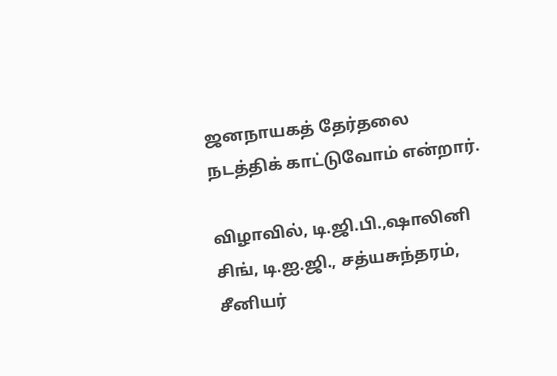ஜனநாயகத் தேர்தலை நடத்திக் காட்டுவோம் என்றார்.

விழாவில், டி.ஜி.பி.,ஷாலினி சிங், டி.ஐ.ஜி., சத்யசுந்தரம், சீனியர்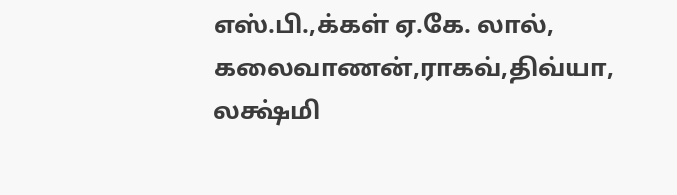எஸ்.பி.,க்கள் ஏ.கே. லால், கலைவாணன்,ராகவ்,திவ்யா, லக்ஷ்மி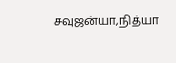சவுஜன்யா,நித்யா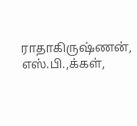ராதாகிருஷ்ணன், எஸ்.பி.,க்கள்,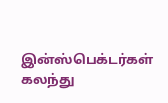இன்ஸ்பெக்டர்கள் கலந்து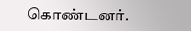கொண்டனர்.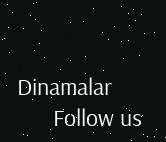Dinamalar
      Follow us